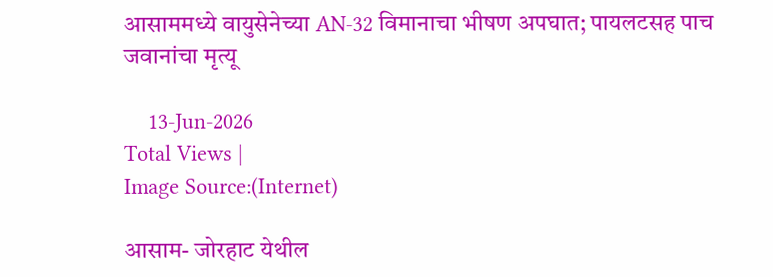आसाममध्ये वायुसेनेच्या AN-32 विमानाचा भीषण अपघात; पायलटसह पाच जवानांचा मृत्यू

    13-Jun-2026
Total Views |
Image Source:(Internet)

आसाम- जोरहाट येथील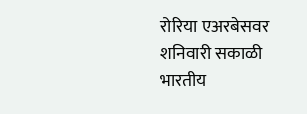रोरिया एअरबेसवर शनिवारी सकाळी भारतीय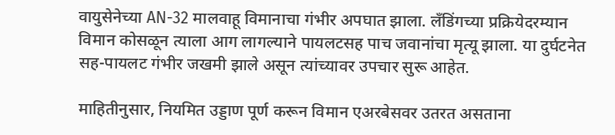वायुसेनेच्या AN-32 मालवाहू विमानाचा गंभीर अपघात झाला. लँडिंगच्या प्रक्रियेदरम्यान विमान कोसळून त्याला आग लागल्याने पायलटसह पाच जवानांचा मृत्यू झाला. या दुर्घटनेत सह-पायलट गंभीर जखमी झाले असून त्यांच्यावर उपचार सुरू आहेत.

माहितीनुसार, नियमित उड्डाण पूर्ण करून विमान एअरबेसवर उतरत असताना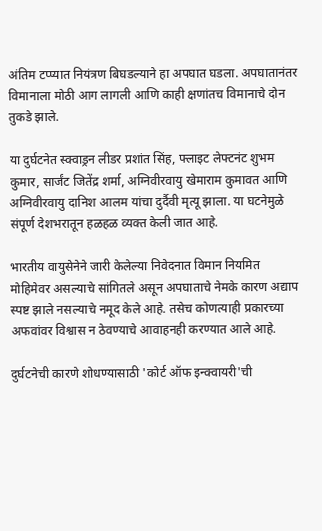अंतिम टप्प्यात नियंत्रण बिघडल्याने हा अपघात घडला. अपघातानंतर विमानाला मोठी आग लागली आणि काही क्षणांतच विमानाचे दोन तुकडे झाले.

या दुर्घटनेत स्क्वाड्रन लीडर प्रशांत सिंह, फ्लाइट लेफ्टनंट शुभम कुमार, सार्जंट जितेंद्र शर्मा, अग्निवीरवायु खेमाराम कुमावत आणि अग्निवीरवायु दानिश आलम यांचा दुर्दैवी मृत्यू झाला. या घटनेमुळे संपूर्ण देशभरातून हळहळ व्यक्त केली जात आहे.

भारतीय वायुसेनेने जारी केलेल्या निवेदनात विमान नियमित मोहिमेवर असल्याचे सांगितले असून अपघाताचे नेमके कारण अद्याप स्पष्ट झाले नसल्याचे नमूद केले आहे. तसेच कोणत्याही प्रकारच्या अफवांवर विश्वास न ठेवण्याचे आवाहनही करण्यात आले आहे.

दुर्घटनेची कारणे शोधण्यासाठी 'कोर्ट ऑफ इन्क्वायरी'ची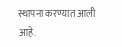स्थापना करण्यात आली आहे.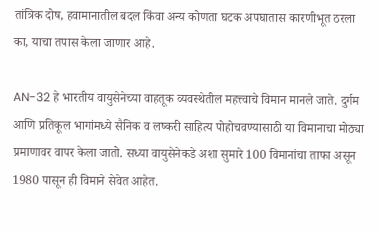तांत्रिक दोष, हवामानातील बदल किंवा अन्य कोणता घटक अपघातास कारणीभूत ठरला का, याचा तपास केला जाणार आहे.

AN-32 हे भारतीय वायुसेनेच्या वाहतूक व्यवस्थेतील महत्त्वाचे विमान मानले जाते. दुर्गम आणि प्रतिकूल भागांमध्ये सैनिक व लष्करी साहित्य पोहोचवण्यासाठी या विमानाचा मोठ्या प्रमाणावर वापर केला जातो. सध्या वायुसेनेकडे अशा सुमारे 100 विमानांचा ताफा असून 1980 पासून ही विमाने सेवेत आहेत.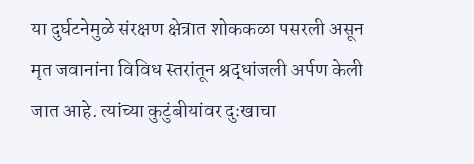या दुर्घटनेमुळे संरक्षण क्षेत्रात शोककळा पसरली असून मृत जवानांना विविध स्तरांतून श्रद्धांजली अर्पण केली जात आहे. त्यांच्या कुटुंबीयांवर दुःखाचा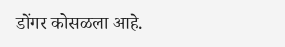डोंगर कोसळला आहे.